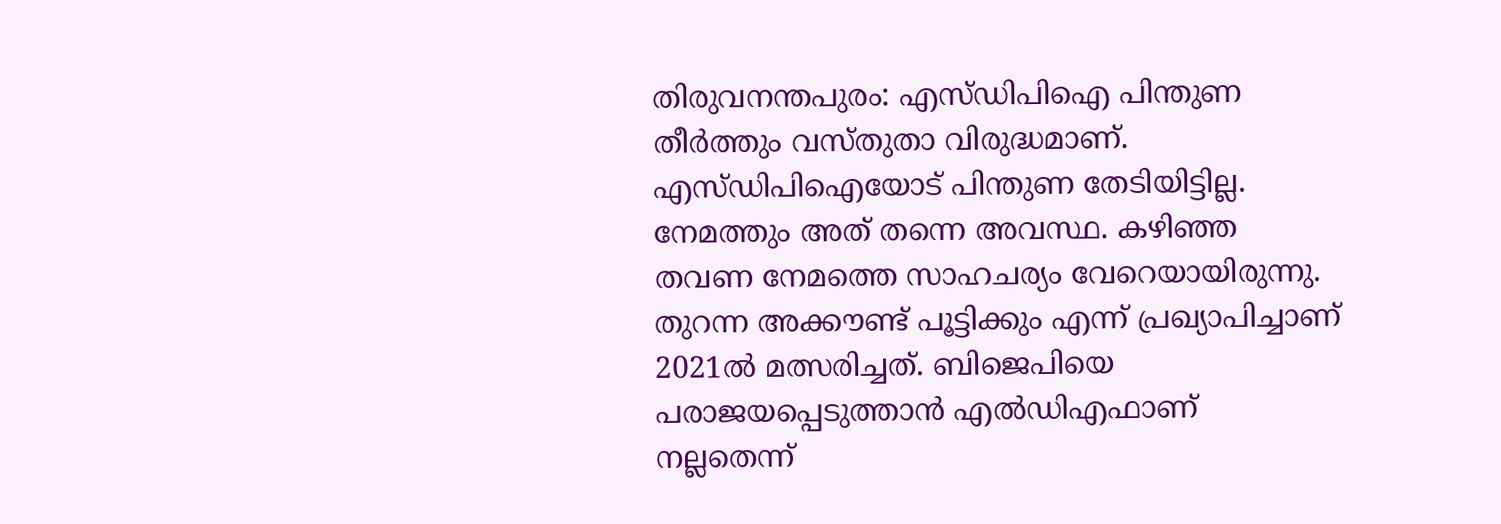തിരുവനന്തപുരം: എസ്ഡിപിഐ പിന്തുണ തീർത്തും വസ്തുതാ വിരുദ്ധമാണ്. എസ്ഡിപിഐയോട് പിന്തുണ തേടിയിട്ടില്ല. നേമത്തും അത് തന്നെ അവസ്ഥ. കഴിഞ്ഞ തവണ നേമത്തെ സാഹചര്യം വേറെയായിരുന്നു. തുറന്ന അക്കൗണ്ട് പൂട്ടിക്കും എന്ന് പ്രഖ്യാപിച്ചാണ് 2021ൽ മത്സരിച്ചത്. ബിജെപിയെ പരാജയപ്പെടുത്താൻ എൽഡിഎഫാണ് നല്ലതെന്ന്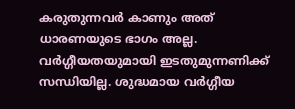കരുതുന്നവർ കാണും അത് ധാരണയുടെ ഭാഗം അല്ല. വർഗ്ഗീയതയുമായി ഇടതുമുന്നണിക്ക് സന്ധിയില്ല. ശുദ്ധമായ വർഗ്ഗീയ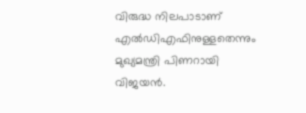വിരുദ്ധ നിലപാടാണ് എൽഡിഎഫിനുള്ളതെന്നും മുഖ്യമന്ത്രി പിണറായി വിജയൻ.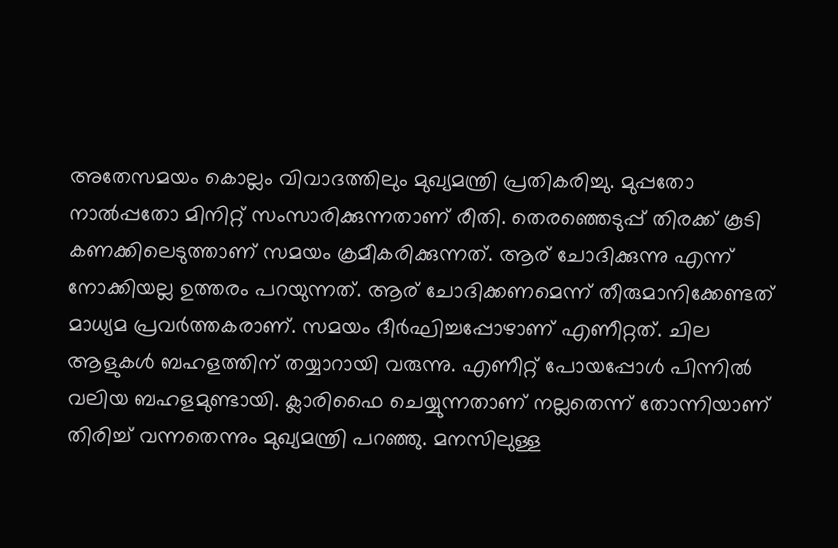അതേസമയം കൊല്ലം വിവാദത്തിലും മുഖ്യമന്ത്രി പ്രതികരിച്ചു. മുപ്പതോ നാൽപ്പതോ മിനിറ്റ് സംസാരിക്കുന്നതാണ് രീതി. തെരഞ്ഞെടുപ്പ് തിരക്ക് കൂടി കണക്കിലെടുത്താണ് സമയം ക്രമീകരിക്കുന്നത്. ആര് ചോദിക്കുന്നു എന്ന് നോക്കിയല്ല ഉത്തരം പറയുന്നത്. ആര് ചോദിക്കണമെന്ന് തീരുമാനിക്കേണ്ടത് മാധ്യമ പ്രവർത്തകരാണ്. സമയം ദീർഘിച്ചപ്പോഴാണ് എണീറ്റത്. ചില ആളുകൾ ബഹളത്തിന് തയ്യാറായി വരുന്നു. എണീറ്റ് പോയപ്പോൾ പിന്നിൽ വലിയ ബഹളമുണ്ടായി. ക്ലാരിഫൈ ചെയ്യുന്നതാണ് നല്ലതെന്ന് തോന്നിയാണ് തിരിച്ച് വന്നതെന്നും മുഖ്യമന്ത്രി പറഞ്ഞു. മനസിലുള്ള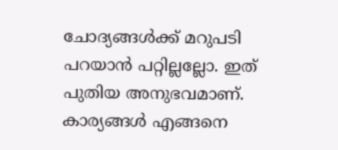ചോദ്യങ്ങൾക്ക് മറുപടി പറയാൻ പറ്റില്ലല്ലോ. ഇത് പുതിയ അനുഭവമാണ്. കാര്യങ്ങൾ എങ്ങനെ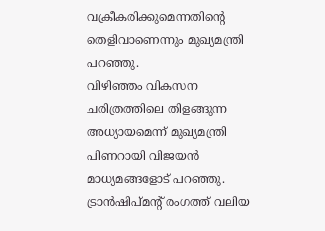വക്രീകരിക്കുമെന്നതിന്റെ തെളിവാണെന്നും മുഖ്യമന്ത്രി പറഞ്ഞു.
വിഴിഞ്ഞം വികസന ചരിത്രത്തിലെ തിളങ്ങുന്ന അധ്യായമെന്ന് മുഖ്യമന്ത്രി പിണറായി വിജയൻ മാധ്യമങ്ങളോട് പറഞ്ഞു. ട്രാൻഷിപ്മൻ്റ് രംഗത്ത് വലിയ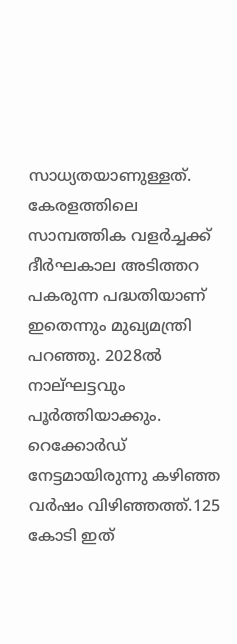സാധ്യതയാണുള്ളത്. കേരളത്തിലെ സാമ്പത്തിക വളർച്ചക്ക് ദീർഘകാല അടിത്തറ പകരുന്ന പദ്ധതിയാണ് ഇതെന്നും മുഖ്യമന്ത്രി പറഞ്ഞു. 2028ൽ നാല്ഘട്ടവും പൂർത്തിയാക്കും. റെക്കോർഡ് നേട്ടമായിരുന്നു കഴിഞ്ഞ വർഷം വിഴിഞ്ഞത്ത്.125 കോടി ഇത്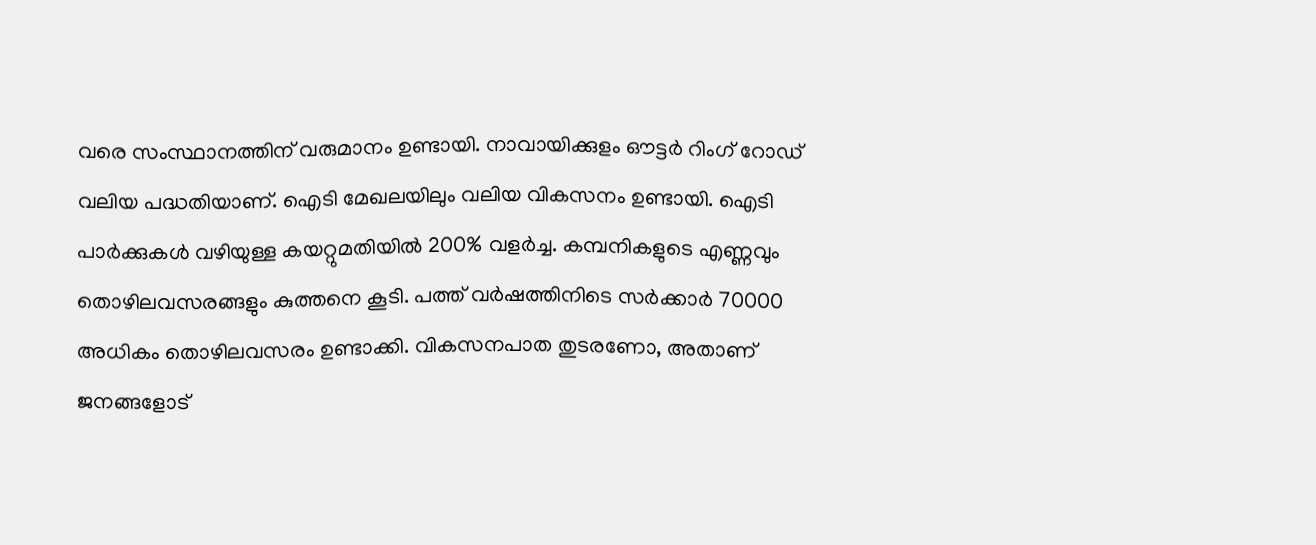വരെ സംസ്ഥാനത്തിന് വരുമാനം ഉണ്ടായി. നാവായിക്കുളം ഔട്ടർ റിംഗ് റോഡ് വലിയ പദ്ധതിയാണ്. ഐടി മേഖലയിലും വലിയ വികസനം ഉണ്ടായി. ഐടി പാർക്കുകൾ വഴിയുള്ള കയറ്റുമതിയിൽ 200% വളർച്ച. കമ്പനികളുടെ എണ്ണവും തൊഴിലവസരങ്ങളും കുത്തനെ കൂടി. പത്ത് വർഷത്തിനിടെ സർക്കാർ 70000 അധികം തൊഴിലവസരം ഉണ്ടാക്കി. വികസനപാത തുടരണോ, അതാണ് ജനങ്ങളോട്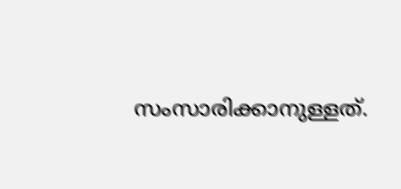സംസാരിക്കാനുള്ളത്.